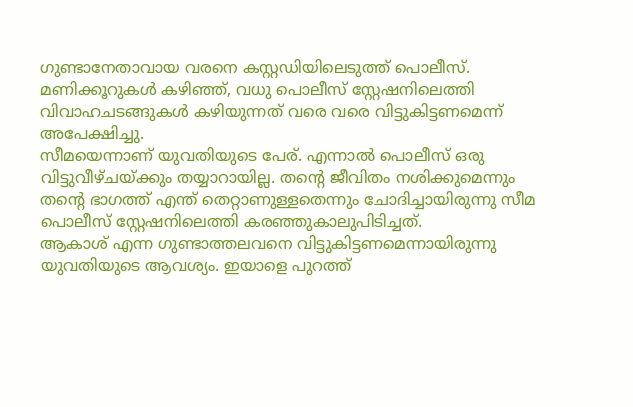ഗുണ്ടാനേതാവായ വരനെ കസ്റ്റഡിയിലെടുത്ത് പൊലീസ്. മണിക്കൂറുകൾ കഴിഞ്ഞ്, വധു പൊലീസ് സ്റ്റേഷനിലെത്തി വിവാഹചടങ്ങുകൾ കഴിയുന്നത് വരെ വരെ വിട്ടുകിട്ടണമെന്ന് അപേക്ഷിച്ചു.
സീമയെന്നാണ് യുവതിയുടെ പേര്. എന്നാൽ പൊലീസ് ഒരു വിട്ടുവീഴ്ചയ്ക്കും തയ്യാറായില്ല. തന്റെ ജീവിതം നശിക്കുമെന്നും തന്റെ ഭാഗത്ത് എന്ത് തെറ്റാണുള്ളതെന്നും ചോദിച്ചായിരുന്നു സീമ പൊലീസ് സ്റ്റേഷനിലെത്തി കരഞ്ഞുകാലുപിടിച്ചത്.
ആകാശ് എന്ന ഗുണ്ടാത്തലവനെ വിട്ടുകിട്ടണമെന്നായിരുന്നു യുവതിയുടെ ആവശ്യം. ഇയാളെ പുറത്ത്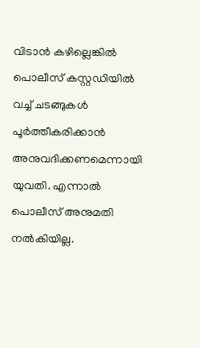വിടാൻ കഴില്ലെങ്കിൽ പൊലീസ് കസ്റ്റഡിയിൽ വച്ച് ചടങ്ങുകൾ പൂർത്തീകരിക്കാൻ അനുവദിക്കണമെന്നായി യുവതി. എന്നാൽ പൊലീസ് അനുമതി നൽകിയില്ല.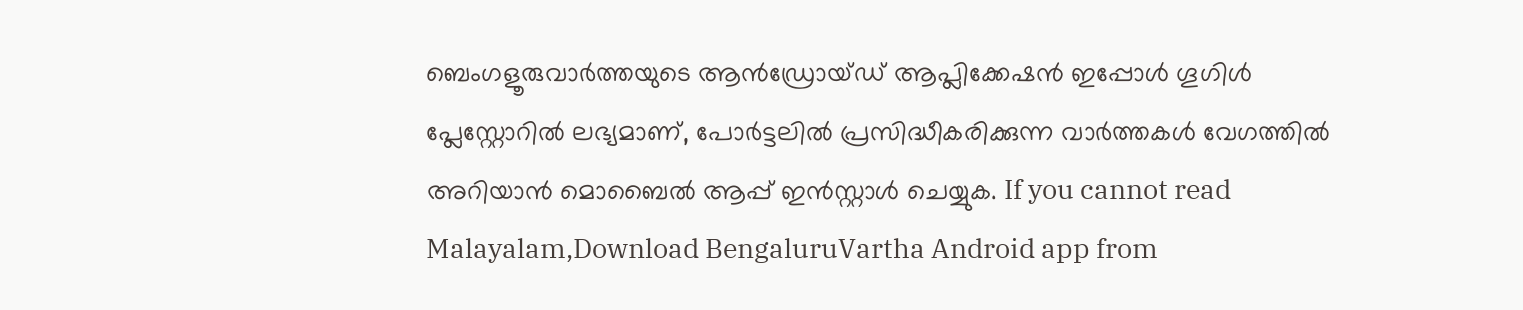ബെംഗളൂരുവാർത്തയുടെ ആൻഡ്രോയ്ഡ് ആപ്ലിക്കേഷൻ ഇപ്പോൾ ഗൂഗിൾ പ്ലേസ്റ്റോറിൽ ലഭ്യമാണ്, പോർട്ടലിൽ പ്രസിദ്ധീകരിക്കുന്ന വാർത്തകൾ വേഗത്തിൽ അറിയാൻ മൊബൈൽ ആപ്പ് ഇൻസ്റ്റാൾ ചെയ്യുക. If you cannot read Malayalam,Download BengaluruVartha Android app from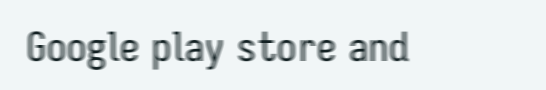Google play store and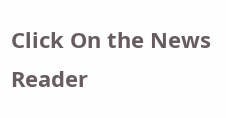Click On the News Reader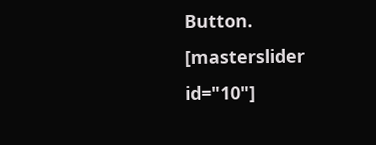Button. [masterslider id="10"]